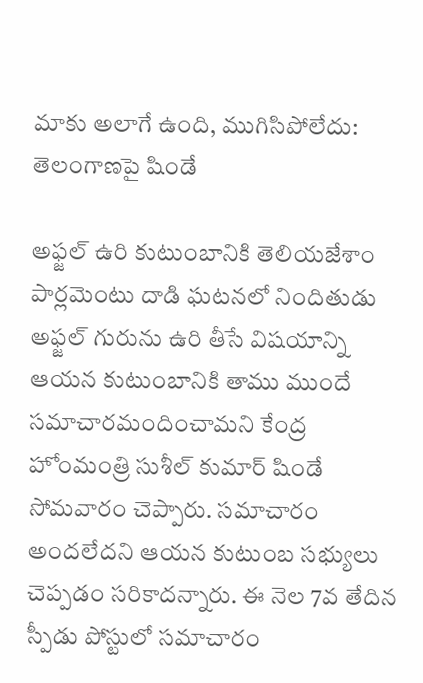మాకు అలాగే ఉంది, ముగిసిపోలేదు: తెలంగాణపై షిండే

అఫ్జల్ ఉరి కుటుంబానికి తెలియజేశాం
పార్లమెంటు దాడి ఘటనలో నిందితుడు అఫ్జల్ గురును ఉరి తీసే విషయాన్ని ఆయన కుటుంబానికి తాము ముందే సమాచారమందించామని కేంద్ర హోంమంత్రి సుశీల్ కుమార్ షిండే సోమవారం చెప్పారు. సమాచారం అందలేదని ఆయన కుటుంబ సభ్యులు చెప్పడం సరికాదన్నారు. ఈ నెల 7వ తేదిన స్పీడు పోస్టులో సమాచారం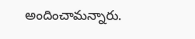అందించామన్నారు.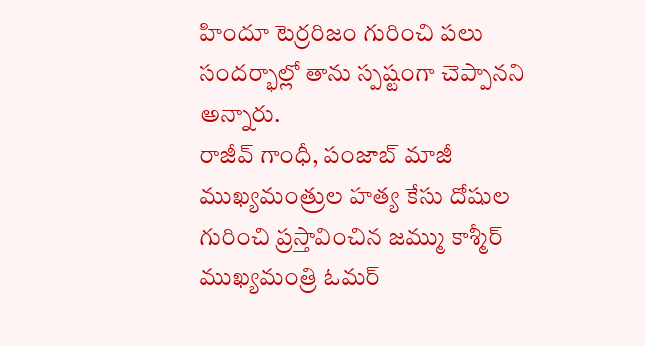హిందూ టెర్రరిజం గురించి పలు సందర్భాల్లో తాను స్పష్టంగా చెప్పానని అన్నారు.
రాజీవ్ గాంధీ, పంజాబ్ మాజీ ముఖ్యమంత్రుల హత్య కేసు దోషుల గురించి ప్రస్తావించిన జమ్ము కాశ్మీర్ ముఖ్యమంత్రి ఓమర్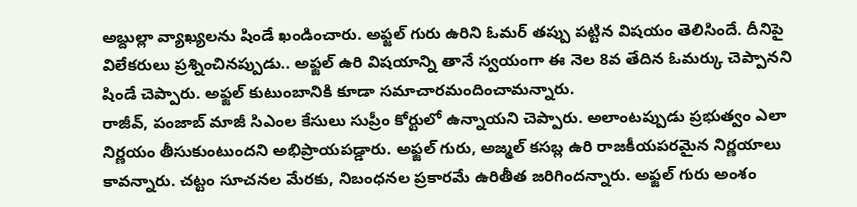అబ్దుల్లా వ్యాఖ్యలను షిండే ఖండించారు. అఫ్జల్ గురు ఉరిని ఓమర్ తప్పు పట్టిన విషయం తెలిసిందే. దీనిపై విలేకరులు ప్రశ్నించినప్పుడు.. అఫ్జల్ ఉరి విషయాన్ని తానే స్వయంగా ఈ నెల 8వ తేదిన ఓమర్కు చెప్పానని షిండే చెప్పారు. అఫ్జల్ కుటుంబానికి కూడా సమాచారమందించామన్నారు.
రాజీవ్, పంజాబ్ మాజీ సిఎంల కేసులు సుప్రీం కోర్టులో ఉన్నాయని చెప్పారు. అలాంటప్పుడు ప్రభుత్వం ఎలా నిర్ణయం తీసుకుంటుందని అభిప్రాయపడ్డారు. అఫ్జల్ గురు, అజ్మల్ కసబ్ల ఉరి రాజకీయపరమైన నిర్ణయాలు కావన్నారు. చట్టం సూచనల మేరకు, నిబంధనల ప్రకారమే ఉరితీత జరిగిందన్నారు. అఫ్జల్ గురు అంశం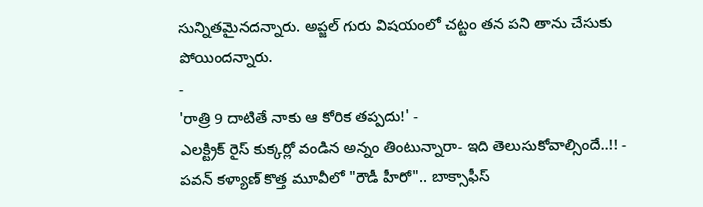సున్నితమైనదన్నారు. అప్జల్ గురు విషయంలో చట్టం తన పని తాను చేసుకు పోయిందన్నారు.
-
'రాత్రి 9 దాటితే నాకు ఆ కోరిక తప్పదు!' -
ఎలక్ట్రిక్ రైస్ కుక్కర్లో వండిన అన్నం తింటున్నారా- ఇది తెలుసుకోవాల్సిందే..!! -
పవన్ కళ్యాణ్ కొత్త మూవీలో "రౌడీ హీరో".. బాక్సాఫీస్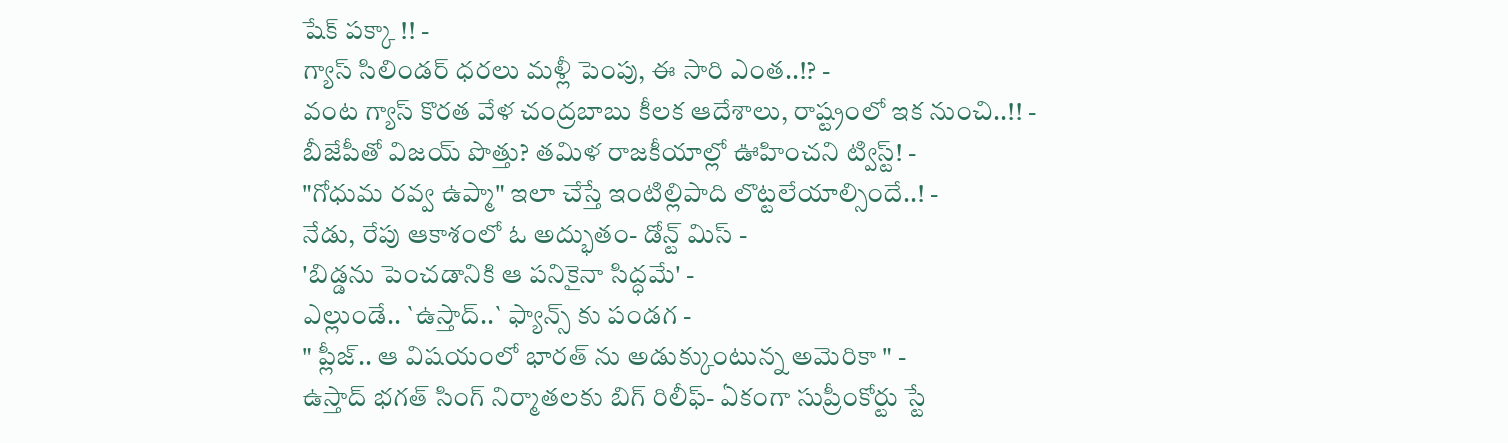షేక్ పక్కా !! -
గ్యాస్ సిలిండర్ ధరలు మళ్లీ పెంపు, ఈ సారి ఎంత..!? -
వంట గ్యాస్ కొరత వేళ చంద్రబాబు కీలక ఆదేశాలు, రాష్ట్రంలో ఇక నుంచి..!! -
బీజేపీతో విజయ్ పొత్తు? తమిళ రాజకీయాల్లో ఊహించని ట్విస్ట్! -
"గోధుమ రవ్వ ఉప్మా" ఇలా చేస్తే ఇంటిల్లిపాది లొట్టలేయాల్సిందే..! -
నేడు, రేపు ఆకాశంలో ఓ అద్భుతం- డోన్ట్ మిస్ -
'బిడ్డను పెంచడానికి ఆ పనికైనా సిద్ధమే' -
ఎల్లుండే.. `ఉస్తాద్..` ఫ్యాన్స్ కు పండగ -
" ప్లీజ్.. ఆ విషయంలో భారత్ ను అడుక్కుంటున్న అమెరికా " -
ఉస్తాద్ భగత్ సింగ్ నిర్మాతలకు బిగ్ రిలీఫ్- ఏకంగా సుప్రీంకోర్టు స్టే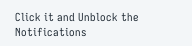Click it and Unblock the Notifications